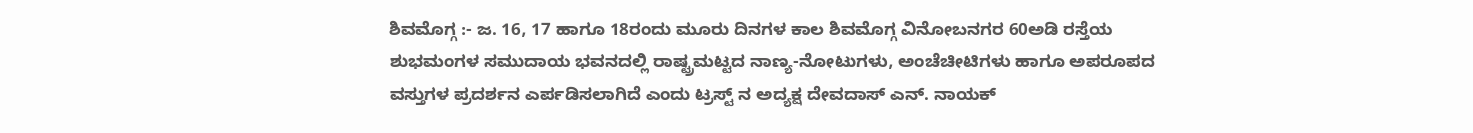ಶಿವಮೊಗ್ಗ :- ಜ. 16, 17 ಹಾಗೂ 18ರಂದು ಮೂರು ದಿನಗಳ ಕಾಲ ಶಿವಮೊಗ್ಗ ವಿನೋಬನಗರ 60ಅಡಿ ರಸ್ತೆಯ ಶುಭಮಂಗಳ ಸಮುದಾಯ ಭವನದಲ್ಲಿ ರಾಷ್ಟ್ರಮಟ್ಟದ ನಾಣ್ಯ-ನೋಟುಗಳು, ಅಂಚೆಚೀಟಿಗಳು ಹಾಗೂ ಅಪರೂಪದ ವಸ್ತುಗಳ ಪ್ರದರ್ಶನ ಎರ್ಪಡಿಸಲಾಗಿದೆ ಎಂದು ಟ್ರಸ್ಟ್ ನ ಅದ್ಯಕ್ಷ ದೇವದಾಸ್ ಎನ್. ನಾಯಕ್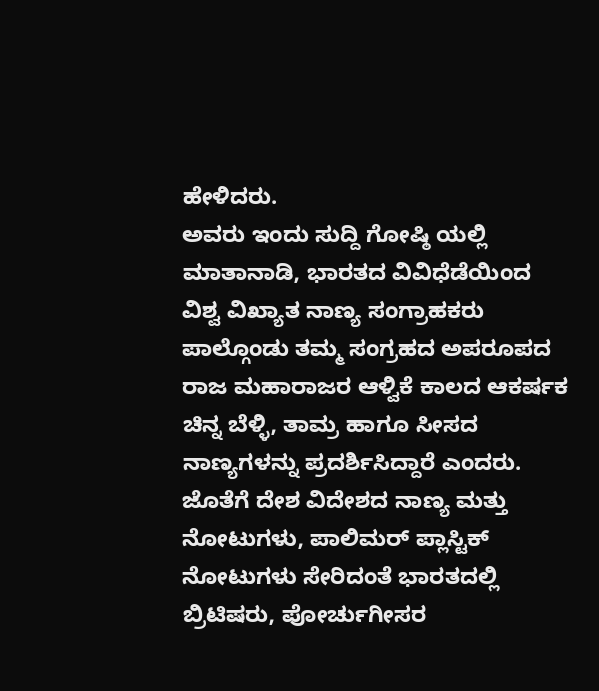ಹೇಳಿದರು.
ಅವರು ಇಂದು ಸುದ್ದಿ ಗೋಷ್ಠಿ ಯಲ್ಲಿ ಮಾತಾನಾಡಿ, ಭಾರತದ ವಿವಿಧೆಡೆಯಿಂದ ವಿಶ್ವ ವಿಖ್ಯಾತ ನಾಣ್ಯ ಸಂಗ್ರಾಹಕರು ಪಾಲ್ಗೊಂಡು ತಮ್ಮ ಸಂಗ್ರಹದ ಅಪರೂಪದ ರಾಜ ಮಹಾರಾಜರ ಆಳ್ವಿಕೆ ಕಾಲದ ಆಕರ್ಷಕ ಚಿನ್ನ ಬೆಳ್ಳಿ, ತಾಮ್ರ ಹಾಗೂ ಸೀಸದ ನಾಣ್ಯಗಳನ್ನು ಪ್ರದರ್ಶಿಸಿದ್ದಾರೆ ಎಂದರು.
ಜೊತೆಗೆ ದೇಶ ವಿದೇಶದ ನಾಣ್ಯ ಮತ್ತು ನೋಟುಗಳು, ಪಾಲಿಮರ್ ಪ್ಲಾಸ್ಟಿಕ್ ನೋಟುಗಳು ಸೇರಿದಂತೆ ಭಾರತದಲ್ಲಿ ಬ್ರಿಟಿಷರು, ಪೋರ್ಚುಗೀಸರ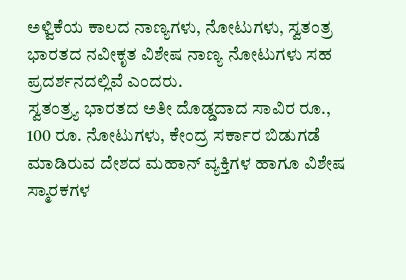ಅಳ್ವಿಕೆಯ ಕಾಲದ ನಾಣ್ಯಗಳು, ನೋಟುಗಳು, ಸ್ವತಂತ್ರ ಭಾರತದ ನವೀಕೃತ ವಿಶೇಷ ನಾಣ್ಯ ನೋಟುಗಳು ಸಹ ಪ್ರದರ್ಶನದಲ್ಲಿವೆ ಎಂದರು.
ಸ್ವತಂತ್ರ್ಯ ಭಾರತದ ಅತೀ ದೊಡ್ಡದಾದ ಸಾವಿರ ರೂ., 100 ರೂ. ನೋಟುಗಳು, ಕೇಂದ್ರ ಸರ್ಕಾರ ಬಿಡುಗಡೆ ಮಾಡಿರುವ ದೇಶದ ಮಹಾನ್ ವ್ಯಕ್ತಿಗಳ ಹಾಗೂ ವಿಶೇಷ ಸ್ಮಾರಕಗಳ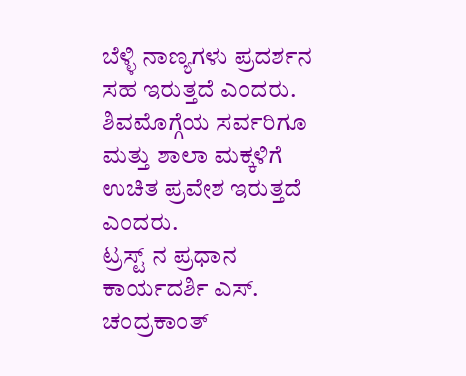ಬೆಳ್ಳಿ ನಾಣ್ಯಗಳು ಪ್ರದರ್ಶನ ಸಹ ಇರುತ್ತದೆ ಎಂದರು. ಶಿವಮೊಗ್ಗೆಯ ಸರ್ವರಿಗೂ ಮತ್ತು ಶಾಲಾ ಮಕ್ಕಳಿಗೆ ಉಚಿತ ಪ್ರವೇಶ ಇರುತ್ತದೆ ಎಂದರು.
ಟ್ರಸ್ಟ್ ನ ಪ್ರಧಾನ ಕಾರ್ಯದರ್ಶಿ ಎಸ್. ಚಂದ್ರಕಾಂತ್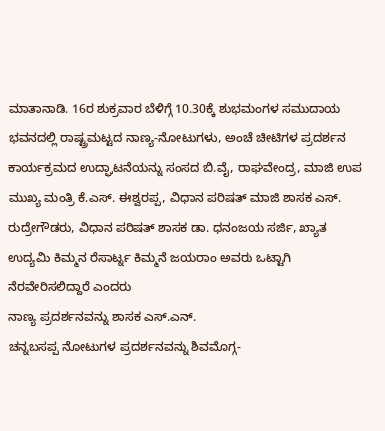ಮಾತಾನಾಡಿ. 16ರ ಶುಕ್ರವಾರ ಬೆಳಿಗ್ಗೆ 10.30ಕ್ಕೆ ಶುಭಮಂಗಳ ಸಮುದಾಯ ಭವನದಲ್ಲಿ ರಾಷ್ಟ್ರಮಟ್ಟದ ನಾಣ್ಯ-ನೋಟುಗಳು, ಅಂಚೆ ಚೀಟಿಗಳ ಪ್ರದರ್ಶನ ಕಾರ್ಯಕ್ರಮದ ಉದ್ಘಾಟನೆಯನ್ನು ಸಂಸದ ಬಿ.ವೈ, ರಾಘವೇಂದ್ರ, ಮಾಜಿ ಉಪ ಮುಖ್ಯ ಮಂತ್ರಿ ಕೆ.ಎಸ್. ಈಶ್ವರಪ್ಪ, ವಿಧಾನ ಪರಿಷತ್ ಮಾಜಿ ಶಾಸಕ ಎಸ್. ರುದ್ರೇಗೌಡರು, ವಿಧಾನ ಪರಿಷತ್ ಶಾಸಕ ಡಾ. ಧನಂಜಯ ಸರ್ಜಿ, ಖ್ಯಾತ ಉದ್ಯಮಿ ಕಿಮ್ಮನ ರೆಸಾರ್ಟ್ನ ಕಿಮ್ಮನೆ ಜಯರಾಂ ಅವರು ಒಟ್ಟಾಗಿ ನೆರವೇರಿಸಲಿದ್ದಾರೆ ಎಂದರು
ನಾಣ್ಯ ಪ್ರದರ್ಶನವನ್ನು ಶಾಸಕ ಎಸ್.ಎನ್.
ಚನ್ನಬಸಪ್ಪ ನೋಟುಗಳ ಪ್ರದರ್ಶನವನ್ನು ಶಿವಮೊಗ್ಗ-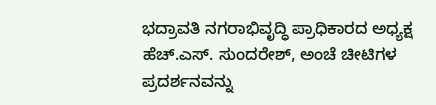ಭದ್ರಾವತಿ ನಗರಾಭಿವೃದ್ಧಿ ಪ್ರಾಧಿಕಾರದ ಅಧ್ಯಕ್ಷ ಹೆಚ್.ಎಸ್. ಸುಂದರೇಶ್, ಅಂಚೆ ಚೀಟಿಗಳ ಪ್ರದರ್ಶನವನ್ನು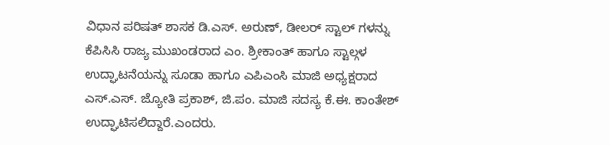ವಿಧಾನ ಪರಿಷತ್ ಶಾಸಕ ಡಿ.ಎಸ್. ಅರುಣ್, ಡೀಲರ್ ಸ್ಟಾಲ್ ಗಳನ್ನು ಕೆಪಿಸಿಸಿ ರಾಜ್ಯ ಮುಖಂಡರಾದ ಎಂ. ಶ್ರೀಕಾಂತ್ ಹಾಗೂ ಸ್ಟಾಲ್ಗಳ ಉದ್ಘಾಟನೆಯನ್ನು ಸೂಡಾ ಹಾಗೂ ಎಪಿಎಂಸಿ ಮಾಜಿ ಅಧ್ಯಕ್ಷರಾದ ಎಸ್.ಎಸ್. ಜ್ಯೋತಿ ಪ್ರಕಾಶ್, ಜಿ.ಪಂ. ಮಾಜಿ ಸದಸ್ಯ ಕೆ.ಈ. ಕಾಂತೇಶ್ ಉದ್ಘಾಟಿಸಲಿದ್ದಾರೆ.ಎಂದರು.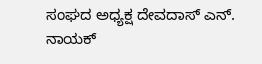ಸಂಘದ ಅಧ್ಯಕ್ಷ ದೇವದಾಸ್ ಎನ್. ನಾಯಕ್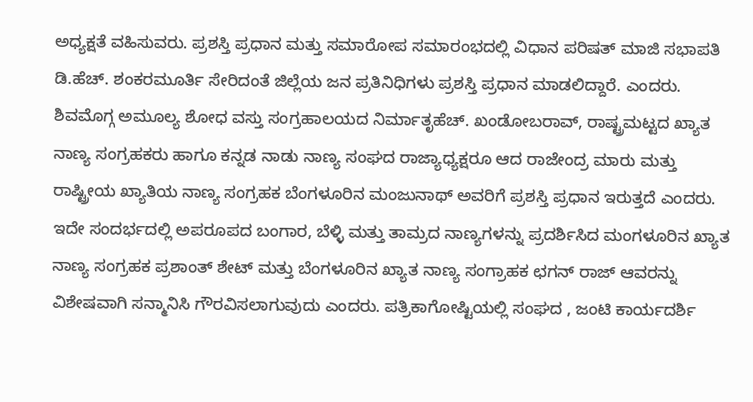ಅಧ್ಯಕ್ಷತೆ ವಹಿಸುವರು. ಪ್ರಶಸ್ತಿ ಪ್ರಧಾನ ಮತ್ತು ಸಮಾರೋಪ ಸಮಾರಂಭದಲ್ಲಿ ವಿಧಾನ ಪರಿಷತ್ ಮಾಜಿ ಸಭಾಪತಿ ಡಿ.ಹೆಚ್. ಶಂಕರಮೂರ್ತಿ ಸೇರಿದಂತೆ ಜಿಲ್ಲೆಯ ಜನ ಪ್ರತಿನಿಧಿಗಳು ಪ್ರಶಸ್ತಿ ಪ್ರಧಾನ ಮಾಡಲಿದ್ದಾರೆ. ಎಂದರು.
ಶಿವಮೊಗ್ಗ ಅಮೂಲ್ಯ ಶೋಧ ವಸ್ತು ಸಂಗ್ರಹಾಲಯದ ನಿರ್ಮಾತೃಹೆಚ್. ಖಂಡೋಬರಾವ್, ರಾಷ್ಟ್ರಮಟ್ಟದ ಖ್ಯಾತ ನಾಣ್ಯ ಸಂಗ್ರಹಕರು ಹಾಗೂ ಕನ್ನಡ ನಾಡು ನಾಣ್ಯ ಸಂಘದ ರಾಜ್ಯಾಧ್ಯಕ್ಷರೂ ಆದ ರಾಜೇಂದ್ರ ಮಾರು ಮತ್ತು ರಾಷ್ಟ್ರೀಯ ಖ್ಯಾತಿಯ ನಾಣ್ಯ ಸಂಗ್ರಹಕ ಬೆಂಗಳೂರಿನ ಮಂಜುನಾಥ್ ಅವರಿಗೆ ಪ್ರಶಸ್ತಿ ಪ್ರಧಾನ ಇರುತ್ತದೆ ಎಂದರು.
ಇದೇ ಸಂದರ್ಭದಲ್ಲಿ ಅಪರೂಪದ ಬಂಗಾರ, ಬೆಳ್ಳಿ ಮತ್ತು ತಾಮ್ರದ ನಾಣ್ಯಗಳನ್ನು ಪ್ರದರ್ಶಿಸಿದ ಮಂಗಳೂರಿನ ಖ್ಯಾತ ನಾಣ್ಯ ಸಂಗ್ರಹಕ ಪ್ರಶಾಂತ್ ಶೇಟ್ ಮತ್ತು ಬೆಂಗಳೂರಿನ ಖ್ಯಾತ ನಾಣ್ಯ ಸಂಗ್ರಾಹಕ ಛಗನ್ ರಾಜ್ ಆವರನ್ನು ವಿಶೇಷವಾಗಿ ಸನ್ಮಾನಿಸಿ ಗೌರವಿಸಲಾಗುವುದು ಎಂದರು. ಪತ್ರಿಕಾಗೋಷ್ಟಿಯಲ್ಲಿ ಸಂಘದ , ಜಂಟಿ ಕಾರ್ಯದರ್ಶಿ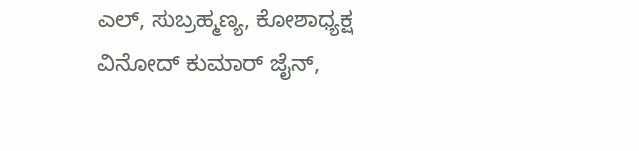ಎಲ್, ಸುಬ್ರಹ್ಮಣ್ಯ, ಕೋಶಾಧ್ಯಕ್ಷ ವಿನೋದ್ ಕುಮಾರ್ ಜೈನ್,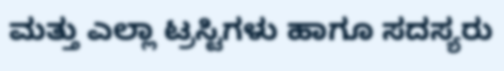ಮತ್ತು ಎಲ್ಲಾ ಟ್ರಸ್ಟಿಗಳು ಹಾಗೂ ಸದಸ್ಯರು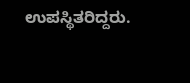ಉಪಸ್ಥಿತರಿದ್ದರು.